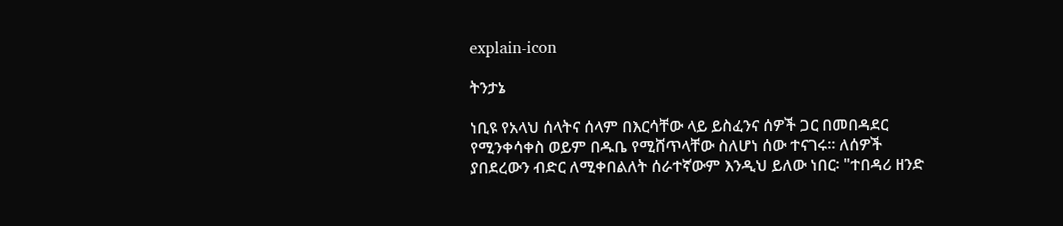explain-icon

ትንታኔ

ነቢዩ የአላህ ሰላትና ሰላም በእርሳቸው ላይ ይስፈንና ሰዎች ጋር በመበዳደር የሚንቀሳቀስ ወይም በዱቤ የሚሸጥላቸው ስለሆነ ሰው ተናገሩ። ለሰዎች ያበደረውን ብድር ለሚቀበልለት ሰራተኛውም እንዲህ ይለው ነበር፡ "ተበዳሪ ዘንድ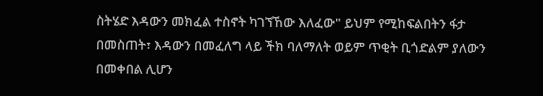ስትሄድ እዳውን መክፈል ተስኖት ካገኘኸው እለፈው" ይህም የሚከፍልበትን ፋታ በመስጠት፣ እዳውን በመፈለግ ላይ ችክ ባለማለት ወይም ጥቂት ቢጎድልም ያለውን በመቀበል ሊሆን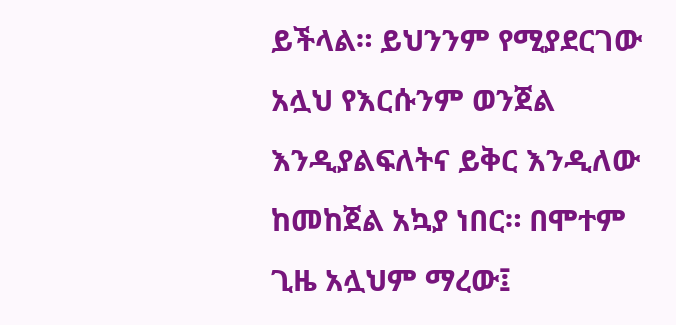ይችላል። ይህንንም የሚያደርገው አሏህ የእርሱንም ወንጀል እንዲያልፍለትና ይቅር እንዲለው ከመከጀል አኳያ ነበር። በሞተም ጊዜ አሏህም ማረው፤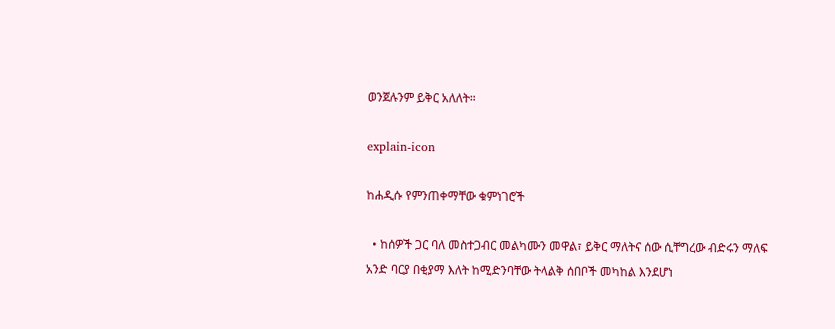ወንጀሉንም ይቅር አለለት።

explain-icon

ከሐዲሱ የምንጠቀማቸው ቁምነገሮች

  • ከሰዎች ጋር ባለ መስተጋብር መልካሙን መዋል፣ ይቅር ማለትና ሰው ሲቸግረው ብድሩን ማለፍ አንድ ባርያ በቂያማ እለት ከሚድንባቸው ትላልቅ ሰበቦች መካከል እንደሆነ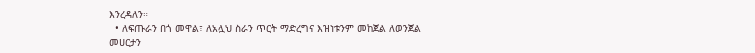እንረዳለን።
  • ለፍጡራን በጎ መዋል፣ ለአሏህ ስራን ጥርት ማድረግና እዝነቱንም መከጀል ለወንጀል መሀርታን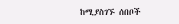ከሚያስገኙ ሰበቦች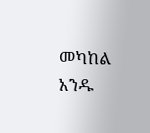መካከል አንዱ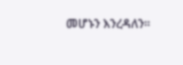መሆኑን እንረዳለን።